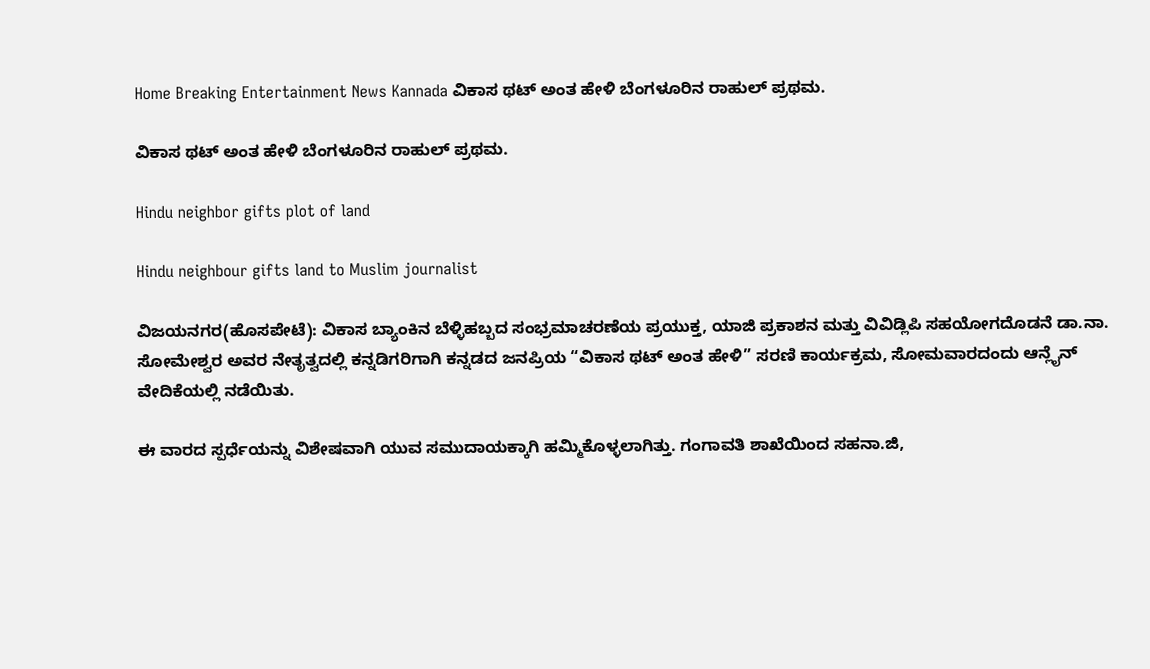Home Breaking Entertainment News Kannada ವಿಕಾಸ ಥಟ್ ಅಂತ ಹೇಳಿ ಬೆಂಗಳೂರಿನ ರಾಹುಲ್ ಪ್ರಥಮ.

ವಿಕಾಸ ಥಟ್ ಅಂತ ಹೇಳಿ ಬೆಂಗಳೂರಿನ ರಾಹುಲ್ ಪ್ರಥಮ.

Hindu neighbor gifts plot of land

Hindu neighbour gifts land to Muslim journalist

ವಿಜಯನಗರ(ಹೊಸಪೇಟೆ): ವಿಕಾಸ ಬ್ಯಾಂಕಿನ ಬೆಳ್ಳಿಹಬ್ಬದ ಸಂಭ್ರಮಾಚರಣೆಯ ಪ್ರಯುಕ್ತ, ಯಾಜಿ ಪ್ರಕಾಶನ ಮತ್ತು ವಿವಿಡ್ಲಿಪಿ ಸಹಯೋಗದೊಡನೆ ಡಾ.ನಾ. ಸೋಮೇಶ್ವರ ಅವರ ನೇತೃತ್ವದಲ್ಲಿ ಕನ್ನಡಿಗರಿಗಾಗಿ ಕನ್ನಡದ ಜನಪ್ರಿಯ “ವಿಕಾಸ ಥಟ್ ಅಂತ ಹೇಳಿ” ಸರಣಿ ಕಾರ್ಯಕ್ರಮ, ಸೋಮವಾರದಂದು ಆನ್ಲೈನ್ ವೇದಿಕೆಯಲ್ಲಿ ನಡೆಯಿತು.

ಈ ವಾರದ ಸ್ಪರ್ಧೆಯನ್ನು ವಿಶೇಷವಾಗಿ ಯುವ ಸಮುದಾಯಕ್ಕಾಗಿ ಹಮ್ಮಿಕೊಳ್ಳಲಾಗಿತ್ತು. ಗಂಗಾವತಿ ಶಾಖೆಯಿಂದ ಸಹನಾ.ಜಿ,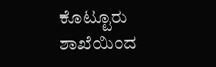ಕೊಟ್ಟೂರು ಶಾಖೆಯಿಂದ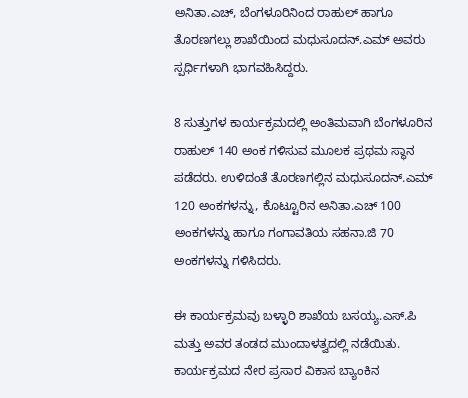ಅನಿತಾ.ಎಚ್, ಬೆಂಗಳೂರಿನಿಂದ ರಾಹುಲ್ ಹಾಗೂ ತೊರಣಗಲ್ಲು ಶಾಖೆಯಿಂದ ಮಧುಸೂದನ್.ಎಮ್ ಅವರು ಸ್ಪರ್ಧಿಗಳಾಗಿ ಭಾಗವಹಿಸಿದ್ದರು.

8 ಸುತ್ತುಗಳ ಕಾರ್ಯಕ್ರಮದಲ್ಲಿ ಅಂತಿಮವಾಗಿ ಬೆಂಗಳೂರಿನ ರಾಹುಲ್ 140 ಅಂಕ ಗಳಿಸುವ ಮೂಲಕ ಪ್ರಥಮ ಸ್ಥಾನ ಪಡೆದರು. ಉಳಿದಂತೆ ತೊರಣಗಲ್ಲಿನ ಮಧುಸೂದನ್.ಎಮ್ 120 ಅಂಕಗಳನ್ನು, ಕೊಟ್ಟೂರಿನ ಅನಿತಾ.ಎಚ್ 100 ಅಂಕಗಳನ್ನು ಹಾಗೂ ಗಂಗಾವತಿಯ ಸಹನಾ.ಜಿ 70 ಅಂಕಗಳನ್ನು ಗಳಿಸಿದರು.

ಈ ಕಾರ್ಯಕ್ರಮವು ಬಳ್ಳಾರಿ ಶಾಖೆಯ ಬಸಯ್ಯ.ಎಸ್.ಪಿ ಮತ್ತು ಅವರ ತಂಡದ ಮುಂದಾಳತ್ವದಲ್ಲಿ ನಡೆಯಿತು.
ಕಾರ್ಯಕ್ರಮದ ನೇರ ಪ್ರಸಾರ ವಿಕಾಸ ಬ್ಯಾಂಕಿನ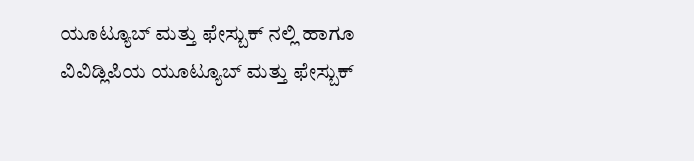ಯೂಟ್ಯೂಬ್ ಮತ್ತು ಫೇಸ್ಬುಕ್ ನಲ್ಲಿ ಹಾಗೂ ವಿವಿಡ್ಲಿಪಿಯ ಯೂಟ್ಯೂಬ್ ಮತ್ತು ಫೇಸ್ಬುಕ್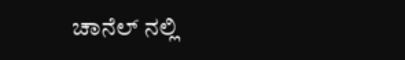ಚಾನೆಲ್ ನಲ್ಲಿ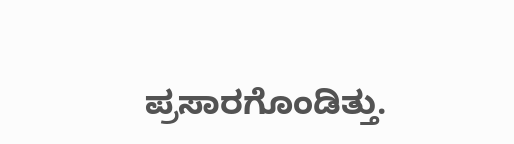ಪ್ರಸಾರಗೊಂಡಿತ್ತು.